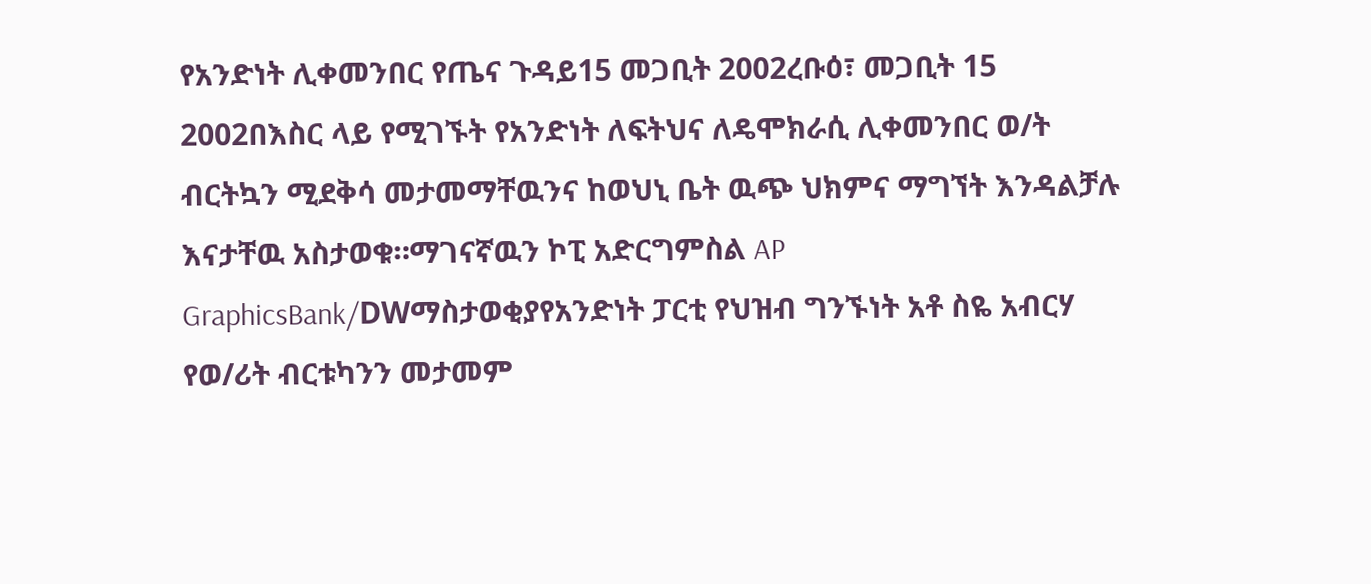የአንድነት ሊቀመንበር የጤና ጉዳይ15 መጋቢት 2002ረቡዕ፣ መጋቢት 15 2002በእስር ላይ የሚገኙት የአንድነት ለፍትህና ለዴሞክራሲ ሊቀመንበር ወ/ት ብርትኳን ሚደቅሳ መታመማቸዉንና ከወህኒ ቤት ዉጭ ህክምና ማግኘት እንዳልቻሉ እናታቸዉ አስታወቁ።ማገናኛዉን ኮፒ አድርግምስል AP GraphicsBank/DWማስታወቂያየአንድነት ፓርቲ የህዝብ ግንኙነት አቶ ስዬ አብርሃ የወ/ሪት ብርቱካንን መታመም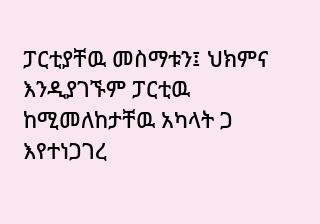ፓርቲያቸዉ መስማቱን፤ ህክምና እንዲያገኙም ፓርቲዉ ከሚመለከታቸዉ አካላት ጋ እየተነጋገረ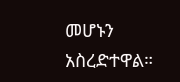መሆኑን አስረድተዋል።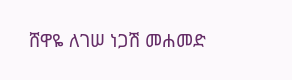ሸዋዬ ለገሠ ነጋሽ መሐመድ